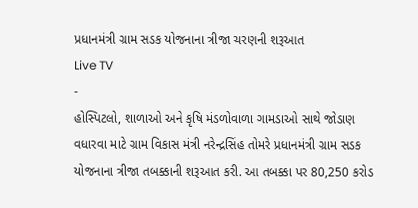પ્રધાનમંત્રી ગ્રામ સડક યોજનાના ત્રીજા ચરણની શરૂઆત
Live TV
-
હોસ્પિટલો, શાળાઓ અને કૃષિ મંડળોવાળા ગામડાઓ સાથે જોડાણ વધારવા માટે ગ્રામ વિકાસ મંત્રી નરેન્દ્રસિંહ તોમરે પ્રધાનમંત્રી ગ્રામ સડક યોજનાના ત્રીજા તબક્કાની શરૂઆત કરી. આ તબક્કા પર 80,250 કરોડ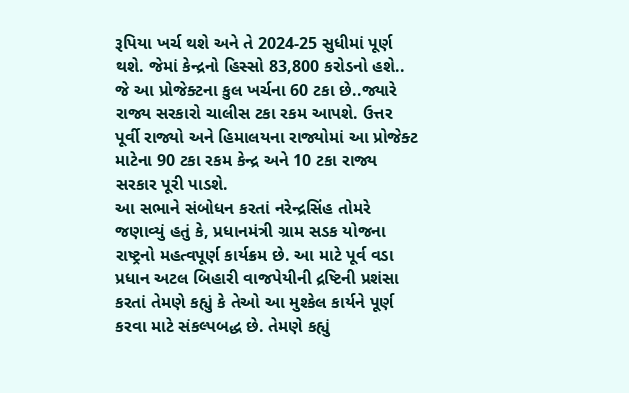રૂપિયા ખર્ચ થશે અને તે 2024-25 સુધીમાં પૂર્ણ થશે. જેમાં કેન્દ્રનો હિસ્સો 83,800 કરોડનો હશે.. જે આ પ્રોજેક્ટના કુલ ખર્ચના 60 ટકા છે..જ્યારે રાજ્ય સરકારો ચાલીસ ટકા રકમ આપશે. ઉત્તર પૂર્વી રાજ્યો અને હિમાલયના રાજ્યોમાં આ પ્રોજેક્ટ માટેના 90 ટકા રકમ કેન્દ્ર અને 10 ટકા રાજ્ય સરકાર પૂરી પાડશે.
આ સભાને સંબોધન કરતાં નરેન્દ્રસિંહ તોમરે જણાવ્યું હતું કે, પ્રધાનમંત્રી ગ્રામ સડક યોજના રાષ્ટ્રનો મહત્વપૂર્ણ કાર્યક્રમ છે. આ માટે પૂર્વ વડા પ્રધાન અટલ બિહારી વાજપેયીની દ્રષ્ટિની પ્રશંસા કરતાં તેમણે કહ્યું કે તેઓ આ મુશ્કેલ કાર્યને પૂર્ણ કરવા માટે સંકલ્પબદ્ધ છે. તેમણે કહ્યું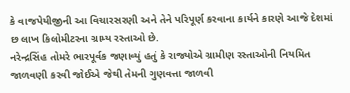કે વાજપેયીજીની આ વિચારસરણી અને તેને પરિપૂર્ણ કરવાના કાર્યને કારણે આજે દેશમાં છ લાખ કિલોમીટરના ગ્રામ્ય રસ્તાઓ છે.
નરેન્દ્રસિંહ તોમરે ભારપૂર્વક જણાવ્યું હતું કે રાજ્યોએ ગ્રામીણ રસ્તાઓની નિયમિત જાળવણી કરવી જોઈએ જેથી તેમની ગુણવત્તા જાળવી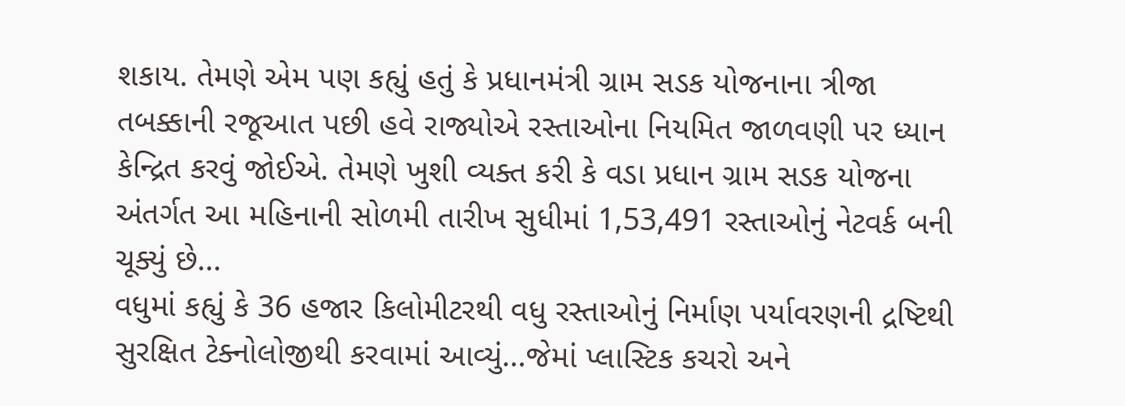શકાય. તેમણે એમ પણ કહ્યું હતું કે પ્રધાનમંત્રી ગ્રામ સડક યોજનાના ત્રીજા તબક્કાની રજૂઆત પછી હવે રાજ્યોએ રસ્તાઓના નિયમિત જાળવણી પર ધ્યાન કેન્દ્રિત કરવું જોઈએ. તેમણે ખુશી વ્યક્ત કરી કે વડા પ્રધાન ગ્રામ સડક યોજના અંતર્ગત આ મહિનાની સોળમી તારીખ સુધીમાં 1,53,491 રસ્તાઓનું નેટવર્ક બની ચૂક્યું છે...
વધુમાં કહ્યું કે 36 હજાર કિલોમીટરથી વધુ રસ્તાઓનું નિર્માણ પર્યાવરણની દ્રષ્ટિથી સુરક્ષિત ટેક્નોલોજીથી કરવામાં આવ્યું...જેમાં પ્લાસ્ટિક કચરો અને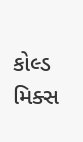કોલ્ડ મિક્સ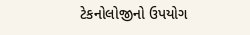ટેકનોલોજીનો ઉપયોગ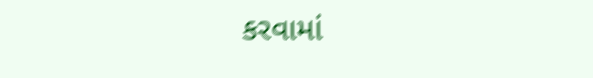કરવામાં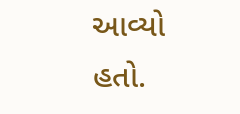આવ્યો હતો.